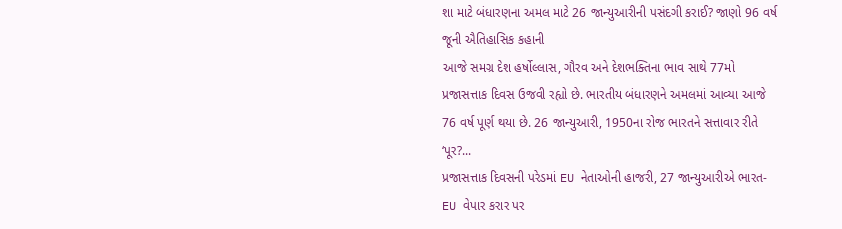શા માટે બંધારણના અમલ માટે 26 જાન્યુઆરીની પસંદગી કરાઈ? જાણો 96 વર્ષ જૂની ઐતિહાસિક કહાની
આજે સમગ્ર દેશ હર્ષોલ્લાસ, ગૌરવ અને દેશભક્તિના ભાવ સાથે 77મો પ્રજાસત્તાક દિવસ ઉજવી રહ્યો છે. ભારતીય બંધારણને અમલમાં આવ્યા આજે 76 વર્ષ પૂર્ણ થયા છે. 26 જાન્યુઆરી, 1950ના રોજ ભારતને સત્તાવાર રીતે ‘પૂર?...
પ્રજાસત્તાક દિવસની પરેડમાં EU નેતાઓની હાજરી, 27 જાન્યુઆરીએ ભારત-EU વેપાર કરાર પર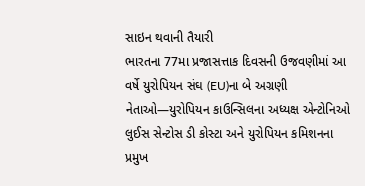સાઇન થવાની તૈયારી
ભારતના 77મા પ્રજાસત્તાક દિવસની ઉજવણીમાં આ વર્ષે યુરોપિયન સંઘ (EU)ના બે અગ્રણી નેતાઓ—યુરોપિયન કાઉન્સિલના અધ્યક્ષ એન્ટોનિઓ લુઈસ સેન્ટોસ ડી કોસ્ટા અને યુરોપિયન કમિશનના પ્રમુખ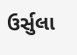ઉર્સુલા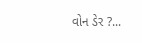વોન ડેર ?...